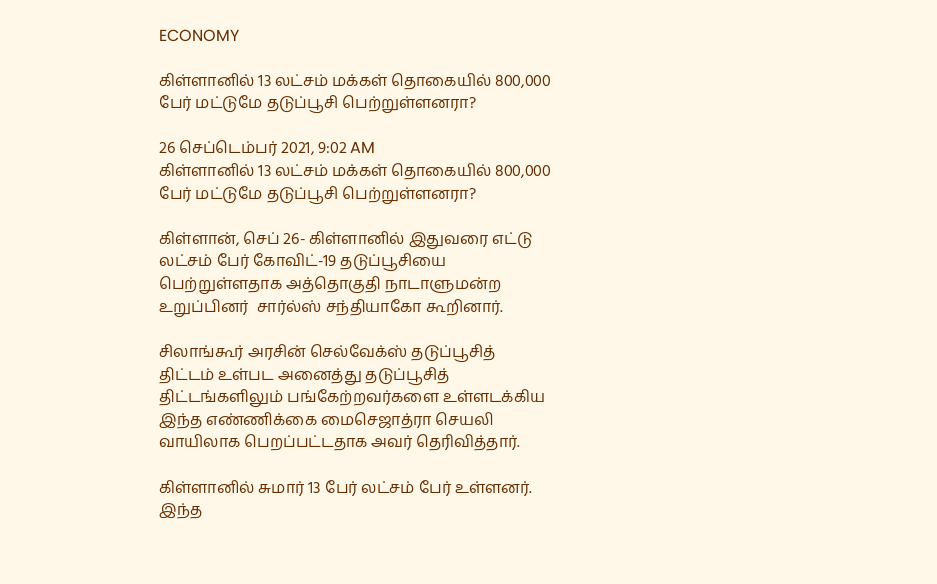ECONOMY

கிள்ளானில் 13 லட்சம் மக்கள் தொகையில் 800,000 பேர் மட்டுமே தடுப்பூசி பெற்றுள்ளனரா?

26 செப்டெம்பர் 2021, 9:02 AM
கிள்ளானில் 13 லட்சம் மக்கள் தொகையில் 800,000 பேர் மட்டுமே தடுப்பூசி பெற்றுள்ளனரா?

கிள்ளான், செப் 26- கிள்ளானில் இதுவரை எட்டு லட்சம் பேர் கோவிட்-19 தடுப்பூசியை பெற்றுள்ளதாக அத்தொகுதி நாடாளுமன்ற உறுப்பினர்  சார்ல்ஸ் சந்தியாகோ கூறினார்.

சிலாங்கூர் அரசின் செல்வேக்ஸ் தடுப்பூசித் திட்டம் உள்பட அனைத்து தடுப்பூசித் திட்டங்களிலும் பங்கேற்றவர்களை உள்ளடக்கிய இந்த எண்ணிக்கை மைசெஜாத்ரா செயலி வாயிலாக பெறப்பட்டதாக அவர் தெரிவித்தார்.

கிள்ளானில் சுமார் 13 பேர் லட்சம் பேர் உள்ளனர். இந்த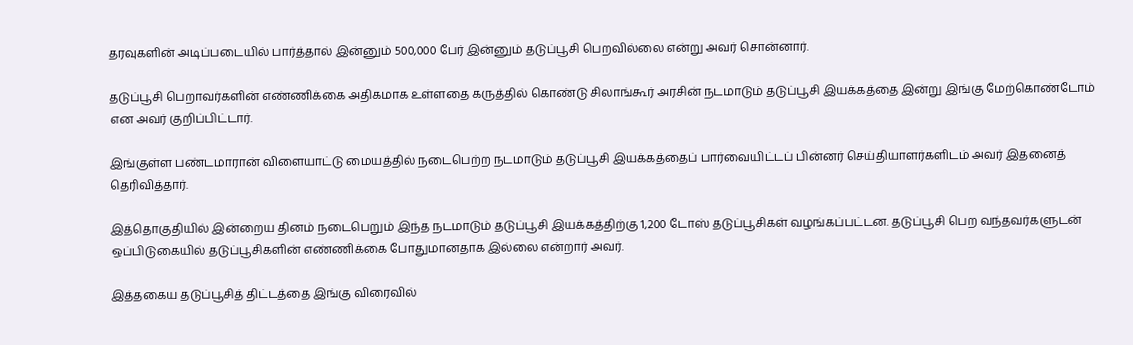தரவுகளின் அடிப்படையில் பார்த்தால் இன்னும் 500,000 பேர் இன்னும் தடுப்பூசி பெறவில்லை என்று அவர் சொன்னார்.

தடுப்பூசி பெறாவர்களின் எண்ணிக்கை அதிகமாக உள்ளதை கருத்தில் கொண்டு சிலாங்கூர் அரசின் நடமாடும் தடுப்பூசி இயக்கத்தை இன்று இங்கு மேற்கொண்டோம் என அவர் குறிப்பிட்டார்.

இங்குள்ள பண்டமாரான் விளையாட்டு மையத்தில் நடைபெற்ற நடமாடும் தடுப்பூசி இயக்கத்தைப் பார்வையிட்டப் பின்னர் செய்தியாளர்களிடம் அவர் இதனைத் தெரிவித்தார்.

இத்தொகுதியில் இன்றைய தினம் நடைபெறும் இந்த நடமாடும் தடுப்பூசி இயக்கத்திற்கு 1,200 டோஸ் தடுப்பூசிகள் வழங்கப்பட்டன. தடுப்பூசி பெற வந்தவர்களுடன் ஒப்பிடுகையில் தடுப்பூசிகளின் எண்ணிக்கை போதுமானதாக இல்லை என்றார் அவர்.

இத்தகைய தடுப்பூசித் திட்டத்தை இங்கு விரைவில்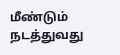மீண்டும் நடத்துவது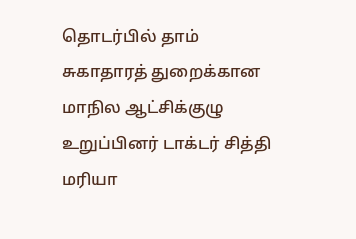தொடர்பில் தாம் சுகாதாரத் துறைக்கான மாநில ஆட்சிக்குழு உறுப்பினர் டாக்டர் சித்தி மரியா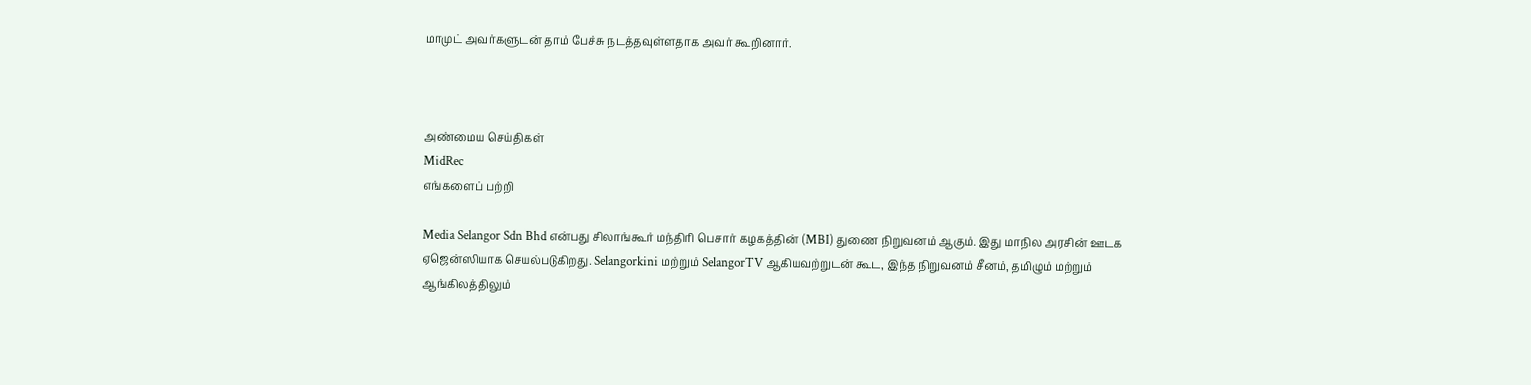மாமுட் அவர்களுடன் தாம் பேச்சு நடத்தவுள்ளதாக அவர் கூறினார்.



அண்மைய செய்திகள்
MidRec
எங்களைப் பற்றி

Media Selangor Sdn Bhd என்பது சிலாங்கூர் மந்திரி பெசார் கழகத்தின் (MBI) துணை நிறுவனம் ஆகும். இது மாநில அரசின் ஊடக ஏஜென்ஸியாக செயல்படுகிறது. Selangorkini மற்றும் SelangorTV ஆகியவற்றுடன் கூட, இந்த நிறுவனம் சீனம், தமிழும் மற்றும் ஆங்கிலத்திலும்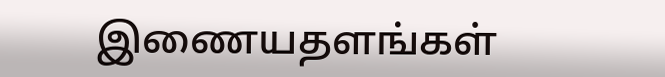இணையதளங்கள்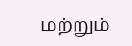மற்றும்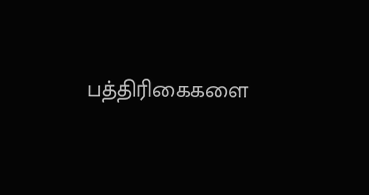பத்திரிகைகளை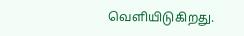வெளியிடுகிறது.